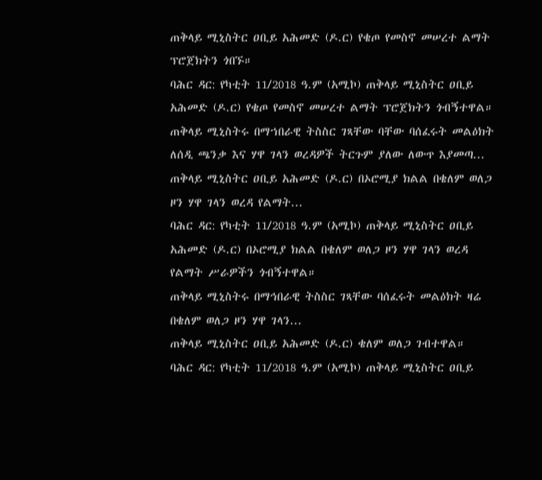ጠቅላይ ሚኒስትር ዐቢይ አሕመድ (ዶ.ር) የቄጦ የመስኖ መሠረተ ልማት ፕሮጀክትን ጎበኙ።
ባሕር ዳር: የካቲት 11/2018 ዓ.ም (አሚኮ) ጠቅላይ ሚኒስትር ዐቢይ አሕመድ (ዶ.ር) የቄጦ የመስኖ መሠረተ ልማት ፕሮጀክትን ጎብኝተዋል።
ጠቅላይ ሚኒስትሩ በማኀበራዊ ትስስር ገጻቸው ባቸው ባሰፈሩት መልዕክት ለሰዲ ጫንቃ እና ሃዋ ገላን ወረዳዎች ትርጉም ያለው ለውጥ እያመጣ...
ጠቅላይ ሚኒስትር ዐቢይ አሕመድ (ዶ.ር) በኦሮሚያ ክልል በቄለም ወለጋ ዞን ሃዋ ገላን ወረዳ የልማት...
ባሕር ዳር: የካቲት 11/2018 ዓ.ም (አሚኮ) ጠቅላይ ሚኒስትር ዐቢይ አሕመድ (ዶ.ር) በኦሮሚያ ክልል በቄለም ወለጋ ዞን ሃዋ ገላን ወረዳ የልማት ሥራዎችን ጎብኝተዋል።
ጠቅላይ ሚኒስትሩ በማኅበራዊ ትስስር ገጻቸው ባሰፈሩት መልዕክት ዛሬ በቄለም ወለጋ ዞን ሃዋ ገላን...
ጠቅላይ ሚኒስትር ዐቢይ አሕመድ (ዶ.ር) ቄለም ወለጋ ገብተዋል።
ባሕር ዳር: የካቲት 11/2018 ዓ.ም (አሚኮ) ጠቅላይ ሚኒስትር ዐቢይ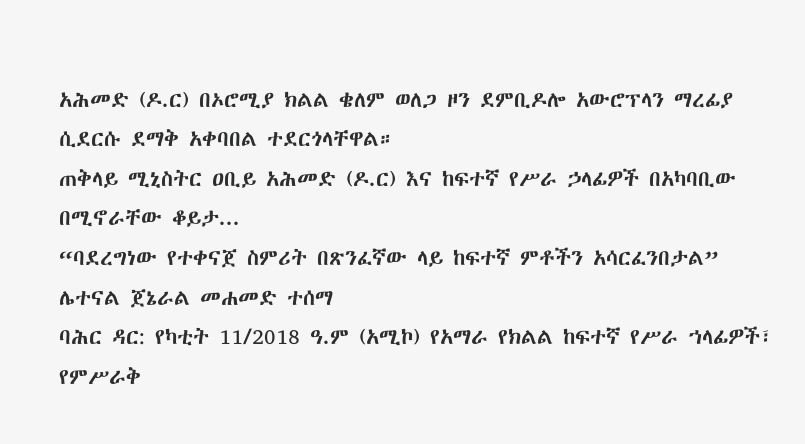አሕመድ (ዶ.ር) በኦሮሚያ ክልል ቄለም ወለጋ ዞን ደምቢዶሎ አውሮፕላን ማረፊያ ሲደርሱ ደማቅ አቀባበል ተደርጎላቸዋል።
ጠቅላይ ሚኒስትር ዐቢይ አሕመድ (ዶ.ር) እና ከፍተኛ የሥራ ኃላፊዎች በአካባቢው በሚኖራቸው ቆይታ...
“ባደረግነው የተቀናጀ ስምሪት በጽንፈኛው ላይ ከፍተኛ ምቶችን አሳርፈንበታል” ሌተናል ጀኔራል መሐመድ ተሰማ
ባሕር ዳር: የካቲት 11/2018 ዓ.ም (አሚኮ) የአማራ የክልል ከፍተኛ የሥራ ኀላፊዎች፣ የምሥራቅ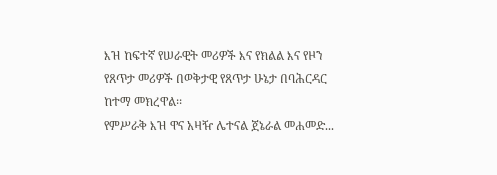እዝ ከፍተኛ የሠራዊት መሪዎች እና የክልል እና የዞን የጸጥታ መሪዎች በወቅታዊ የጸጥታ ሁኔታ በባሕርዳር ከተማ መክረዋል፡፡
የምሥራቅ እዝ ዋና አዛዥ ሌተናል ጀኔራል መሐመድ...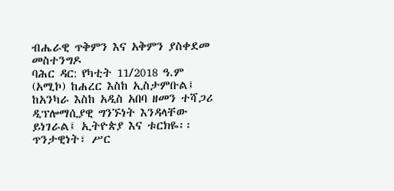ብሔራዊ ጥቅምን እና አቅምን ያስቀደመ መስተንግዶ
ባሕር ዳር: የካቲት 11/2018 ዓ.ም (አሚኮ) ከሐረር እስከ ኢስታምቡል፤ ከአንካራ እስከ አዲስ አበባ ዘመን ተሻጋሪ ዲፕሎማሲያዊ ግንኙነት እንዳላቸው ይነገራል፤ ኢትዮጵያ እና ቱርክዬ፡፡
ጥንታዊነት፣ ሥር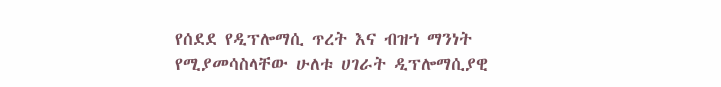የሰደደ የዲፕሎማሲ ጥረት እና ብዝኀ ማንነት የሚያመሳስላቸው ሁለቱ ሀገራት ዲፕሎማሲያዊ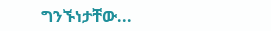ግንኙነታቸው...